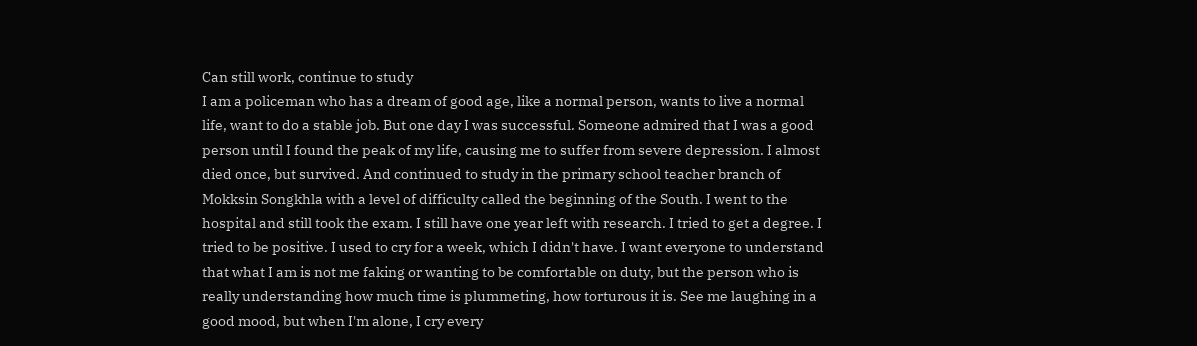Can still work, continue to study
I am a policeman who has a dream of good age, like a normal person, wants to live a normal life, want to do a stable job. But one day I was successful. Someone admired that I was a good person until I found the peak of my life, causing me to suffer from severe depression. I almost died once, but survived. And continued to study in the primary school teacher branch of Mokksin Songkhla with a level of difficulty called the beginning of the South. I went to the hospital and still took the exam. I still have one year left with research. I tried to get a degree. I tried to be positive. I used to cry for a week, which I didn't have. I want everyone to understand that what I am is not me faking or wanting to be comfortable on duty, but the person who is really understanding how much time is plummeting, how torturous it is. See me laughing in a good mood, but when I'm alone, I cry every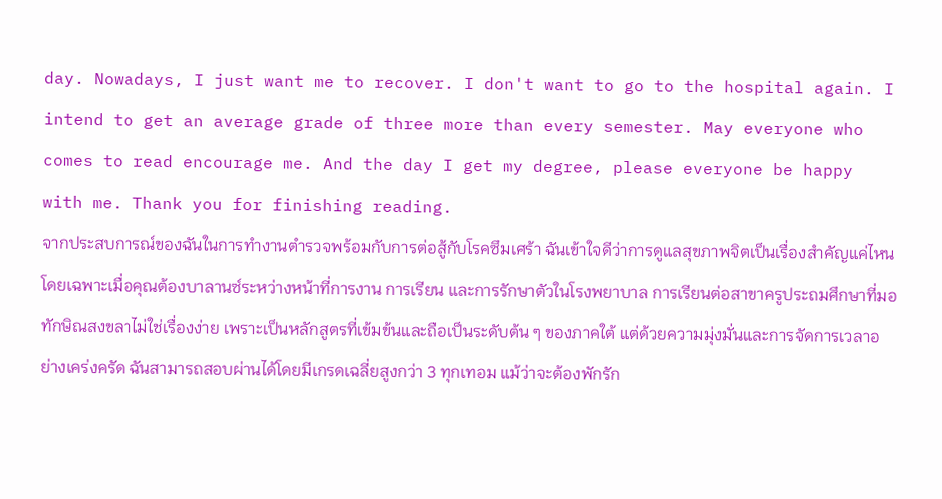day. Nowadays, I just want me to recover. I don't want to go to the hospital again. I intend to get an average grade of three more than every semester. May everyone who comes to read encourage me. And the day I get my degree, please everyone be happy with me. Thank you for finishing reading.
จากประสบการณ์ของฉันในการทำงานตำรวจพร้อมกับการต่อสู้กับโรคซึมเศร้า ฉันเข้าใจดีว่าการดูแลสุขภาพจิตเป็นเรื่องสำคัญแค่ไหน โดยเฉพาะเมื่อคุณต้องบาลานซ์ระหว่างหน้าที่การงาน การเรียน และการรักษาตัวในโรงพยาบาล การเรียนต่อสาขาครูประถมศึกษาที่มอทักษิณสงขลาไม่ใช่เรื่องง่าย เพราะเป็นหลักสูตรที่เข้มข้นและถือเป็นระดับต้น ๆ ของภาคใต้ แต่ด้วยความมุ่งมั่นและการจัดการเวลาอย่างเคร่งครัด ฉันสามารถสอบผ่านได้โดยมีเกรดเฉลี่ยสูงกว่า 3 ทุกเทอม แม้ว่าจะต้องพักรัก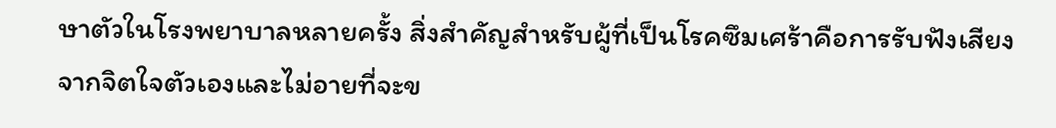ษาตัวในโรงพยาบาลหลายครั้ง สิ่งสำคัญสำหรับผู้ที่เป็นโรคซึมเศร้าคือการรับฟังเสียงจากจิตใจตัวเองและไม่อายที่จะข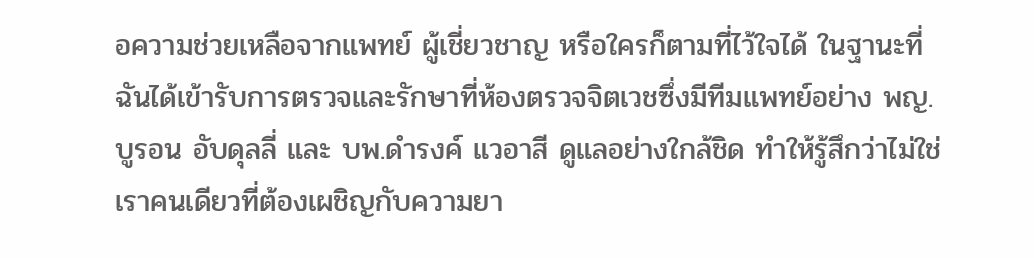อความช่วยเหลือจากแพทย์ ผู้เชี่ยวชาญ หรือใครก็ตามที่ไว้ใจได้ ในฐานะที่ฉันได้เข้ารับการตรวจและรักษาที่ห้องตรวจจิตเวชซึ่งมีทีมแพทย์อย่าง พญ.บูรอน อับดุลลี่ และ บพ.ดำรงค์ แวอาสี ดูแลอย่างใกล้ชิด ทำให้รู้สึกว่าไม่ใช่เราคนเดียวที่ต้องเผชิญกับความยา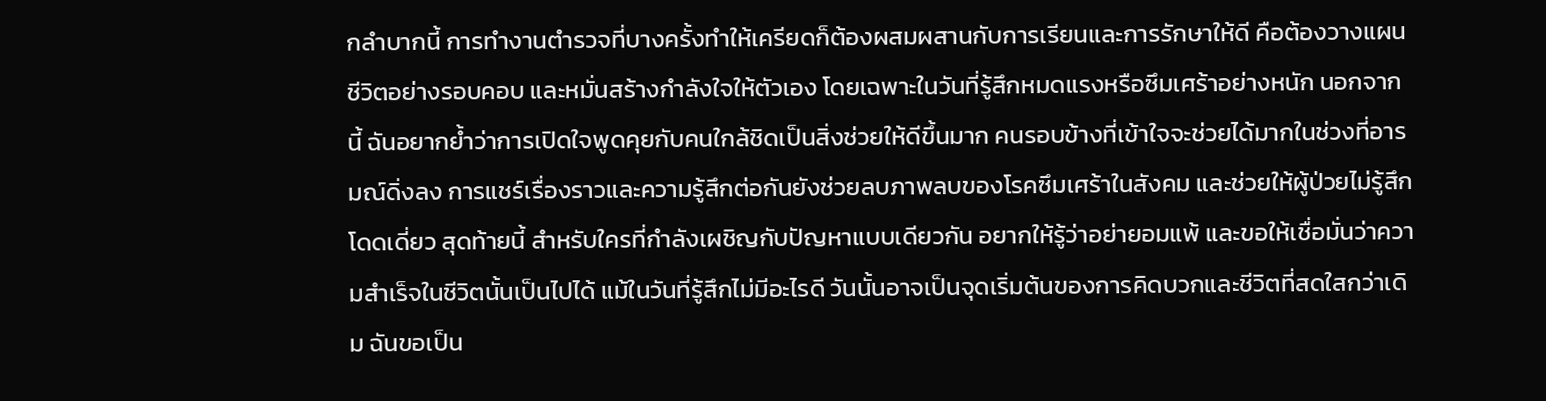กลำบากนี้ การทำงานตำรวจที่บางครั้งทำให้เครียดก็ต้องผสมผสานกับการเรียนและการรักษาให้ดี คือต้องวางแผนชีวิตอย่างรอบคอบ และหมั่นสร้างกำลังใจให้ตัวเอง โดยเฉพาะในวันที่รู้สึกหมดแรงหรือซึมเศร้าอย่างหนัก นอกจากนี้ ฉันอยากย้ำว่าการเปิดใจพูดคุยกับคนใกล้ชิดเป็นสิ่งช่วยให้ดีขึ้นมาก คนรอบข้างที่เข้าใจจะช่วยได้มากในช่วงที่อารมณ์ดิ่งลง การแชร์เรื่องราวและความรู้สึกต่อกันยังช่วยลบภาพลบของโรคซึมเศร้าในสังคม และช่วยให้ผู้ป่วยไม่รู้สึกโดดเดี่ยว สุดท้ายนี้ สำหรับใครที่กำลังเผชิญกับปัญหาแบบเดียวกัน อยากให้รู้ว่าอย่ายอมแพ้ และขอให้เชื่อมั่นว่าความสำเร็จในชีวิตนั้นเป็นไปได้ แม้ในวันที่รู้สึกไม่มีอะไรดี วันนั้นอาจเป็นจุดเริ่มต้นของการคิดบวกและชีวิตที่สดใสกว่าเดิม ฉันขอเป็น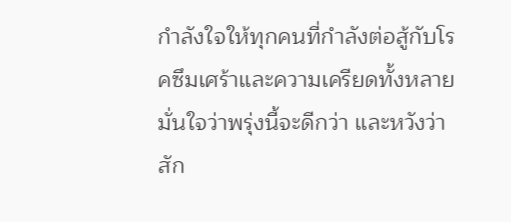กำลังใจให้ทุกคนที่กำลังต่อสู้กับโรคซึมเศร้าและความเครียดทั้งหลาย มั่นใจว่าพรุ่งนี้จะดีกว่า และหวังว่าสัก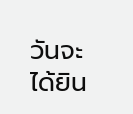วันจะได้ยิน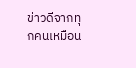ข่าวดีจากทุกคนเหมือน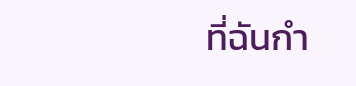ที่ฉันกำ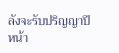ลังจะรับปริญญาปีหน้า